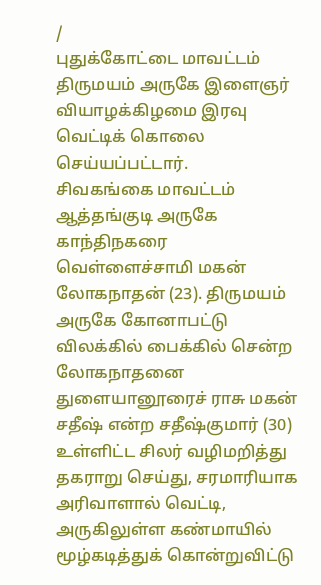/
புதுக்கோட்டை மாவட்டம் திருமயம் அருகே இளைஞர் வியாழக்கிழமை இரவு வெட்டிக் கொலை செய்யப்பட்டார்.
சிவகங்கை மாவட்டம் ஆத்தங்குடி அருகே காந்திநகரை வெள்ளைச்சாமி மகன் லோகநாதன் (23). திருமயம் அருகே கோனாபட்டு விலக்கில் பைக்கில் சென்ற லோகநாதனை துளையானூரைச் ராசு மகன் சதீஷ் என்ற சதீஷ்குமார் (30) உள்ளிட்ட சிலர் வழிமறித்து தகராறு செய்து, சரமாரியாக அரிவாளால் வெட்டி, அருகிலுள்ள கண்மாயில் மூழ்கடித்துக் கொன்றுவிட்டு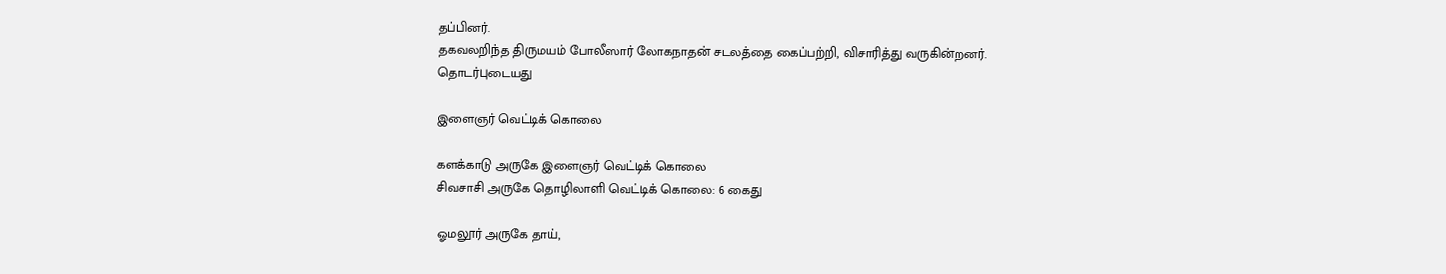தப்பினர்.
தகவலறிந்த திருமயம் போலீஸார் லோகநாதன் சடலத்தை கைப்பற்றி, விசாரித்து வருகின்றனர்.
தொடர்புடையது

இளைஞர் வெட்டிக் கொலை

களக்காடு அருகே இளைஞர் வெட்டிக் கொலை
சிவசாசி அருகே தொழிலாளி வெட்டிக் கொலை: 6 கைது

ஓமலூர் அருகே தாய்,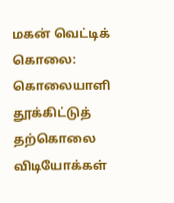மகன் வெட்டிக் கொலை: கொலையாளி தூக்கிட்டுத் தற்கொலை
விடியோக்கள்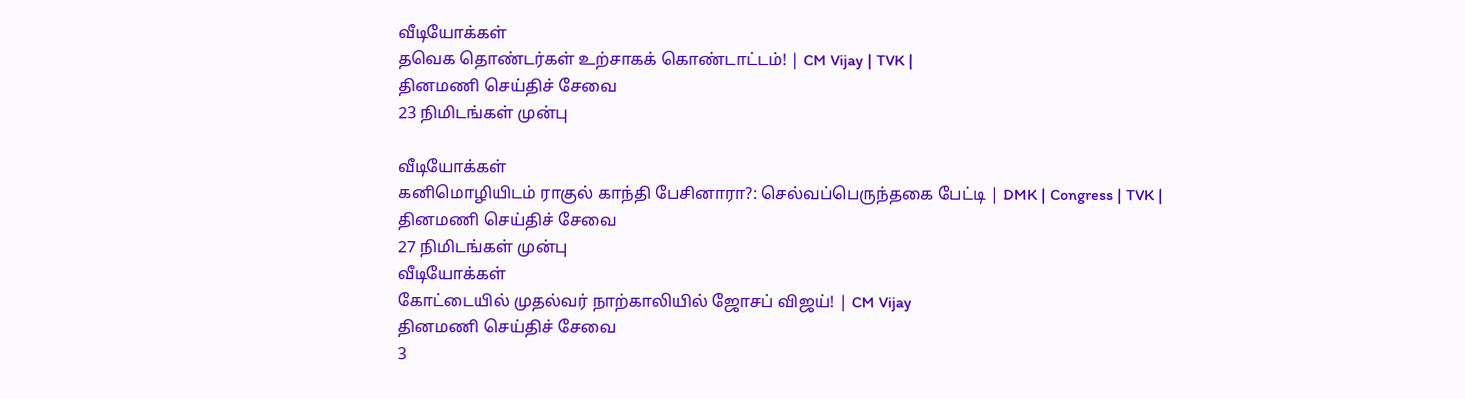வீடியோக்கள்
தவெக தொண்டர்கள் உற்சாகக் கொண்டாட்டம்! | CM Vijay | TVK |
தினமணி செய்திச் சேவை
23 நிமிடங்கள் முன்பு

வீடியோக்கள்
கனிமொழியிடம் ராகுல் காந்தி பேசினாரா?: செல்வப்பெருந்தகை பேட்டி | DMK | Congress | TVK |
தினமணி செய்திச் சேவை
27 நிமிடங்கள் முன்பு
வீடியோக்கள்
கோட்டையில் முதல்வர் நாற்காலியில் ஜோசப் விஜய்! | CM Vijay
தினமணி செய்திச் சேவை
3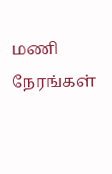மணி நேரங்கள்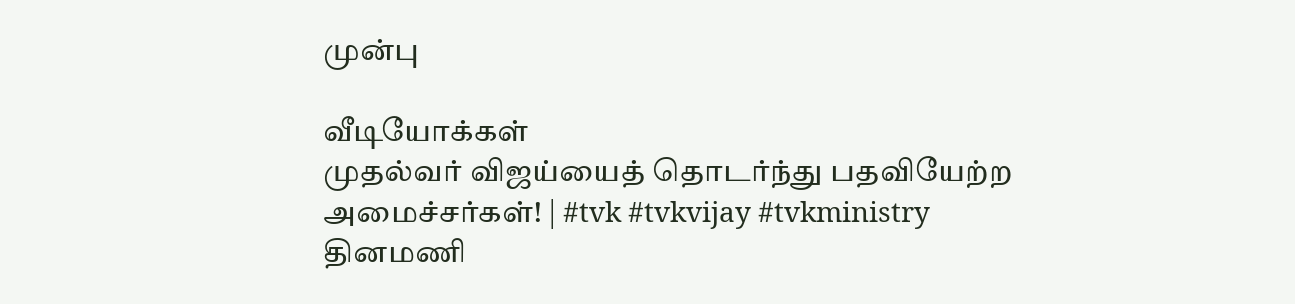முன்பு

வீடியோக்கள்
முதல்வர் விஜய்யைத் தொடர்ந்து பதவியேற்ற அமைச்சர்கள்! | #tvk #tvkvijay #tvkministry
தினமணி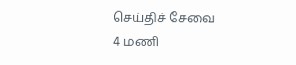செய்திச் சேவை
4 மணி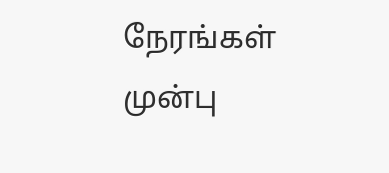நேரங்கள் முன்பு